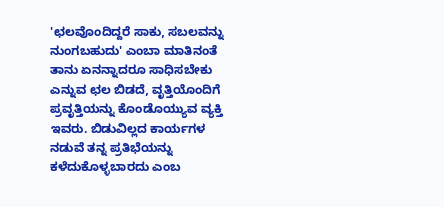'ಛಲವೊಂದಿದ್ದರೆ ಸಾಕು, ಸಬಲವನ್ನು ನುಂಗಬಹುದು' ಎಂಬಾ ಮಾತಿನಂತೆ ತಾನು ಏನನ್ನಾದರೂ ಸಾಧಿಸಬೇಕು ಎನ್ನುವ ಛಲ ಬಿಡದೆ, ವೃತ್ತಿಯೊಂದಿಗೆ ಪ್ರವೃತ್ತಿಯನ್ನು ಕೊಂಡೊಯ್ಯುವ ವ್ಯಕ್ತಿ ಇವರು. ಬಿಡುವಿಲ್ಲದ ಕಾರ್ಯಗಳ ನಡುವೆ ತನ್ನ ಪ್ರತಿಭೆಯನ್ನು ಕಳೆದುಕೊಳ್ಳಬಾರದು ಎಂಬ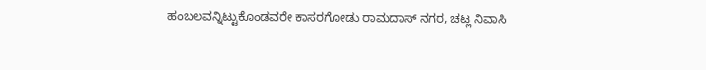ಹಂಬಲವನ್ನಿಟ್ಟುಕೊಂಡವರೇ ಕಾಸರಗೋಡು ರಾಮದಾಸ್ ನಗರ, ಚಟ್ಲ ನಿವಾಸಿ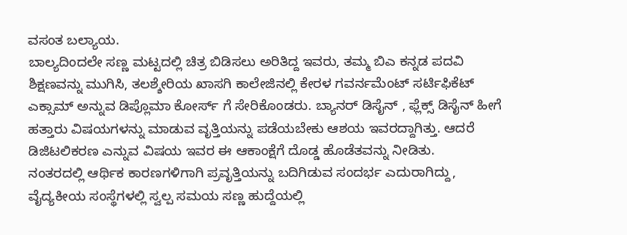ವಸಂತ ಬಲ್ಯಾಯ.
ಬಾಲ್ಯದಿಂದಲೇ ಸಣ್ಣ ಮಟ್ಟದಲ್ಲಿ ಚಿತ್ರ ಬಿಡಿಸಲು ಅರಿತಿದ್ದ ಇವರು, ತಮ್ಮ ಬಿಎ ಕನ್ನಡ ಪದವಿ ಶಿಕ್ಷಣವನ್ನು ಮುಗಿಸಿ, ತಲಶ್ಶೇರಿಯ ಖಾಸಗಿ ಕಾಲೇಜಿನಲ್ಲಿ ಕೇರಳ ಗವರ್ನಮೆಂಟ್ ಸರ್ಟಿಫಿಕೆಟ್ ಎಕ್ಸಾಮ್ ಅನ್ನುವ ಡಿಪ್ಲೊಮಾ ಕೋರ್ಸ್ ಗೆ ಸೇರಿಕೊಂಡರು. ಬ್ಯಾನರ್ ಡಿಸೈನ್ , ಫ್ಲೆಕ್ಸ್ ಡಿಸೈನ್ ಹೀಗೆ ಹತ್ತಾರು ವಿಷಯಗಳನ್ನು ಮಾಡುವ ವೃತ್ತಿಯನ್ನು ಪಡೆಯಬೇಕು ಆಶಯ ಇವರದ್ದಾಗಿತ್ತು. ಆದರೆ ಡಿಜಿಟಲಿಕರಣ ಎನ್ನುವ ವಿಷಯ ಇವರ ಈ ಆಕಾಂಕ್ಷೆಗೆ ದೊಡ್ಡ ಹೊಡೆತವನ್ನು ನೀಡಿತು.
ನಂತರದಲ್ಲಿ ಆರ್ಥಿಕ ಕಾರಣಗಳಿಗಾಗಿ ಪ್ರವೃತ್ತಿಯನ್ನು ಬದಿಗಿಡುವ ಸಂದರ್ಭ ಎದುರಾಗಿದ್ದು, ವೈದ್ಯಕೀಯ ಸಂಸ್ಥೆಗಳಲ್ಲಿ ಸ್ವಲ್ಪ ಸಮಯ ಸಣ್ಣ ಹುದ್ದೆಯಲ್ಲಿ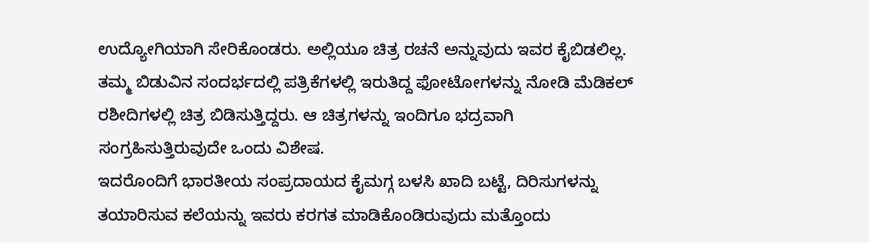ಉದ್ಯೋಗಿಯಾಗಿ ಸೇರಿಕೊಂಡರು. ಅಲ್ಲಿಯೂ ಚಿತ್ರ ರಚನೆ ಅನ್ನುವುದು ಇವರ ಕೈಬಿಡಲಿಲ್ಲ. ತಮ್ಮ ಬಿಡುವಿನ ಸಂದರ್ಭದಲ್ಲಿ ಪತ್ರಿಕೆಗಳಲ್ಲಿ ಇರುತಿದ್ದ ಫೋಟೋಗಳನ್ನು ನೋಡಿ ಮೆಡಿಕಲ್ ರಶೀದಿಗಳಲ್ಲಿ ಚಿತ್ರ ಬಿಡಿಸುತ್ತಿದ್ದರು. ಆ ಚಿತ್ರಗಳನ್ನು ಇಂದಿಗೂ ಭದ್ರವಾಗಿ ಸಂಗ್ರಹಿಸುತ್ತಿರುವುದೇ ಒಂದು ವಿಶೇಷ.
ಇದರೊಂದಿಗೆ ಭಾರತೀಯ ಸಂಪ್ರದಾಯದ ಕೈಮಗ್ಗ ಬಳಸಿ ಖಾದಿ ಬಟ್ಟೆ, ದಿರಿಸುಗಳನ್ನು ತಯಾರಿಸುವ ಕಲೆಯನ್ನು ಇವರು ಕರಗತ ಮಾಡಿಕೊಂಡಿರುವುದು ಮತ್ತೊಂದು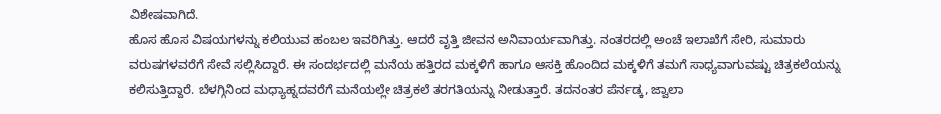ವಿಶೇಷವಾಗಿದೆ.
ಹೊಸ ಹೊಸ ವಿಷಯಗಳನ್ನು ಕಲಿಯುವ ಹಂಬಲ ಇವರಿಗಿತ್ತು. ಆದರೆ ವೃತ್ತಿ ಜೀವನ ಅನಿವಾರ್ಯವಾಗಿತ್ತು. ನಂತರದಲ್ಲಿ ಅಂಚೆ ಇಲಾಖೆಗೆ ಸೇರಿ, ಸುಮಾರು ವರುಷಗಳವರೆಗೆ ಸೇವೆ ಸಲ್ಲಿಸಿದ್ದಾರೆ. ಈ ಸಂದರ್ಭದಲ್ಲಿ ಮನೆಯ ಹತ್ತಿರದ ಮಕ್ಕಳಿಗೆ ಹಾಗೂ ಆಸಕ್ತಿ ಹೊಂದಿದ ಮಕ್ಕಳಿಗೆ ತಮಗೆ ಸಾಧ್ಯವಾಗುವಷ್ಟು ಚಿತ್ರಕಲೆಯನ್ನು ಕಲಿಸುತ್ತಿದ್ದಾರೆ. ಬೆಳಗ್ಗಿನಿಂದ ಮಧ್ಯಾಹ್ನದವರೆಗೆ ಮನೆಯಲ್ಲೇ ಚಿತ್ರಕಲೆ ತರಗತಿಯನ್ನು ನೀಡುತ್ತಾರೆ. ತದನಂತರ ಪೆರ್ನಡ್ಕ, ಜ್ವಾಲಾ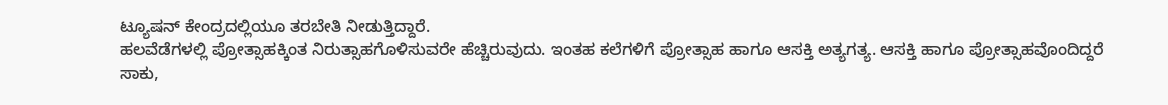ಟ್ಯೂಷನ್ ಕೇಂದ್ರದಲ್ಲಿಯೂ ತರಬೇತಿ ನೀಡುತ್ತಿದ್ದಾರೆ.
ಹಲವೆಡೆಗಳಲ್ಲಿ ಪ್ರೋತ್ಸಾಹಕ್ಕಿಂತ ನಿರುತ್ಸಾಹಗೊಳಿಸುವರೇ ಹೆಚ್ಚಿರುವುದು. ಇಂತಹ ಕಲೆಗಳಿಗೆ ಪ್ರೋತ್ಸಾಹ ಹಾಗೂ ಆಸಕ್ತಿ ಅತ್ಯಗತ್ಯ. ಆಸಕ್ತಿ ಹಾಗೂ ಪ್ರೋತ್ಸಾಹವೊಂದಿದ್ದರೆ ಸಾಕು,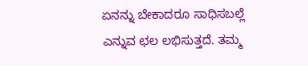ಏನನ್ನು ಬೇಕಾದರೂ ಸಾಧಿಸಬಲ್ಲೆ ಎನ್ನುವ ಛಲ ಲಭಿಸುತ್ತದೆ. ತಮ್ಮ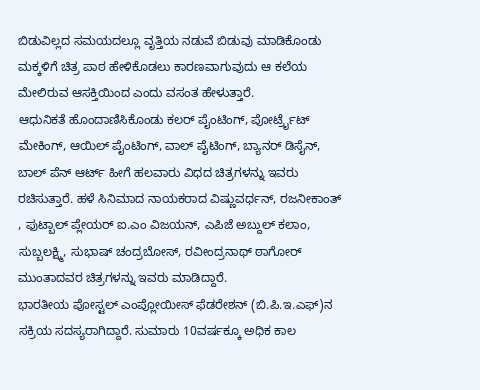ಬಿಡುವಿಲ್ಲದ ಸಮಯದಲ್ಲೂ ವೃತ್ತಿಯ ನಡುವೆ ಬಿಡುವು ಮಾಡಿಕೊಂಡು ಮಕ್ಕಳಿಗೆ ಚಿತ್ರ ಪಾಠ ಹೇಳಿಕೊಡಲು ಕಾರಣವಾಗುವುದು ಆ ಕಲೆಯ ಮೇಲಿರುವ ಆಸಕ್ತಿಯಿಂದ ಎಂದು ವಸಂತ ಹೇಳುತ್ತಾರೆ.
ಆಧುನಿಕತೆ ಹೊಂದಾಣಿಸಿಕೊಂಡು ಕಲರ್ ಪೈಂಟಿಂಗ್, ಪೋರ್ಟ್ರೈಟ್ ಮೇಕಿಂಗ್, ಆಯಿಲ್ ಪೈಂಟಿಂಗ್, ವಾಲ್ ಪೈಟಿಂಗ್, ಬ್ಯಾನರ್ ಡಿಸೈನ್, ಬಾಲ್ ಪೆನ್ ಆರ್ಟ್ ಹೀಗೆ ಹಲವಾರು ವಿಧದ ಚಿತ್ರಗಳನ್ನು ಇವರು ರಚಿಸುತ್ತಾರೆ. ಹಳೆ ಸಿನಿಮಾದ ನಾಯಕರಾದ ವಿಷ್ಣುವರ್ಧನ್, ರಜನೀಕಾಂತ್ , ಫುಟ್ಬಾಲ್ ಪ್ಲೇಯರ್ ಐ.ಎಂ ವಿಜಯನ್, ಎಪಿಜೆ ಅಬ್ದುಲ್ ಕಲಾಂ, ಸುಬ್ಬಲಕ್ಷ್ಮಿ, ಸುಭಾಷ್ ಚಂದ್ರಬೋಸ್, ರವೀಂದ್ರನಾಥ್ ಠಾಗೋರ್ ಮುಂತಾದವರ ಚಿತ್ರಗಳನ್ನು ಇವರು ಮಾಡಿದ್ದಾರೆ.
ಭಾರತೀಯ ಪೋಸ್ಟಲ್ ಎಂಪ್ಲೋಯೀಸ್ ಫೆಡರೇಶನ್ (ಬಿ.ಪಿ.ಇ.ಎಫ್)ನ ಸಕ್ರಿಯ ಸದಸ್ಯರಾಗಿದ್ದಾರೆ. ಸುಮಾರು 10ವರ್ಷಕ್ಕೂ ಅಧಿಕ ಕಾಲ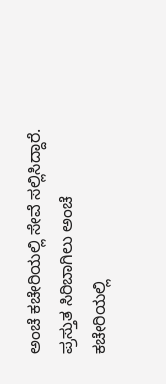ಅಂಚೆ ಕಚೇರಿಯಲ್ಲಿ ಸೇವೆ ಸಲ್ಲಿಸಿದ್ದಾರೆ. ಪ್ರಸ್ತುತ ಸಿರಿಬಾಗಿಲು ಅಂಚೆ ಕಚೇರಿಯಲ್ಲಿ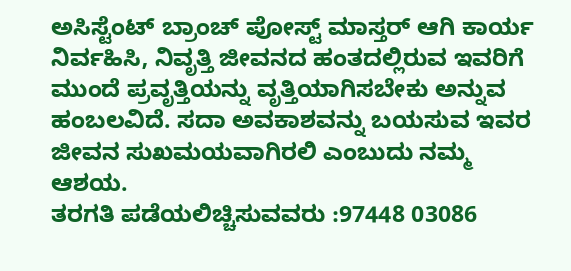ಅಸಿಸ್ಟೆಂಟ್ ಬ್ರಾಂಚ್ ಪೋಸ್ಟ್ ಮಾಸ್ತರ್ ಆಗಿ ಕಾರ್ಯ ನಿರ್ವಹಿಸಿ, ನಿವೃತ್ತಿ ಜೀವನದ ಹಂತದಲ್ಲಿರುವ ಇವರಿಗೆ ಮುಂದೆ ಪ್ರವೃತ್ತಿಯನ್ನು ವೃತ್ತಿಯಾಗಿಸಬೇಕು ಅನ್ನುವ ಹಂಬಲವಿದೆ. ಸದಾ ಅವಕಾಶವನ್ನು ಬಯಸುವ ಇವರ ಜೀವನ ಸುಖಮಯವಾಗಿರಲಿ ಎಂಬುದು ನಮ್ಮ ಆಶಯ.
ತರಗತಿ ಪಡೆಯಲಿಚ್ಚಿಸುವವರು :97448 03086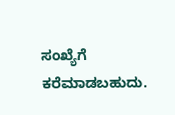ಸಂಖ್ಯೆಗೆ ಕರೆಮಾಡಬಹುದು.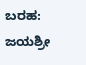ಬರಹ:
ಜಯಶ್ರೀ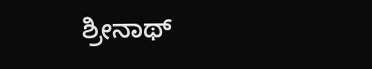ಶ್ರೀನಾಥ್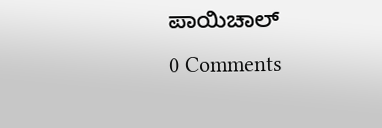ಪಾಯಿಚಾಲ್
0 Comments